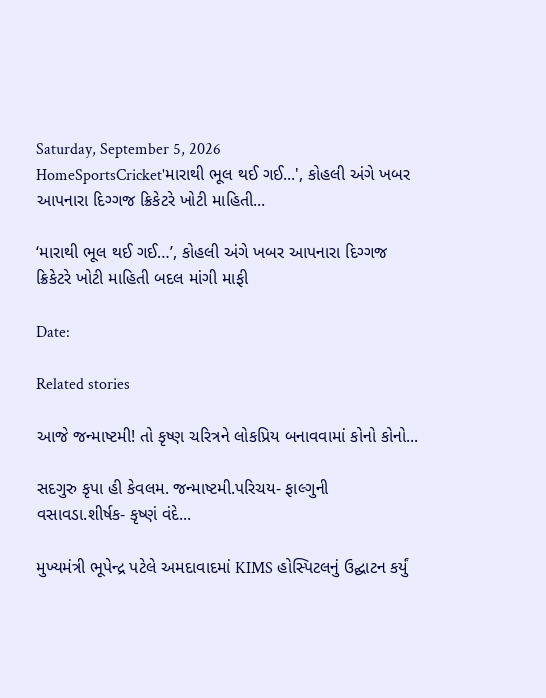Saturday, September 5, 2026
HomeSportsCricket'મારાથી ભૂલ થઈ ગઈ...', કોહલી અંગે ખબર આપનારા દિગ્ગજ ક્રિકેટરે ખોટી માહિતી...

‘મારાથી ભૂલ થઈ ગઈ…’, કોહલી અંગે ખબર આપનારા દિગ્ગજ ક્રિકેટરે ખોટી માહિતી બદલ માંગી માફી

Date:

Related stories

આજે જન્માષ્ટમી! તો કૃષ્ણ ચરિત્રને લોકપ્રિય બનાવવામાં કોનો કોનો...

સદગુરુ કૃપા હી કેવલમ. જન્માષ્ટમી.પરિચય- ફાલ્ગુની વસાવડા.શીર્ષક- કૃષ્ણં વંદે...

મુખ્યમંત્રી ભૂપેન્દ્ર પટેલે અમદાવાદમાં KIMS હોસ્પિટલનું ઉદ્ઘાટન કર્યું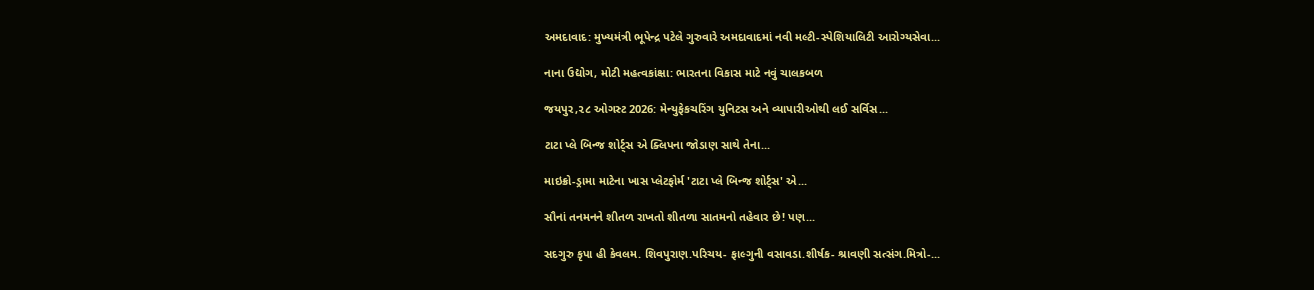અમદાવાદ: મુખ્યમંત્રી ભૂપેન્દ્ર પટેલે ગુરુવારે અમદાવાદમાં નવી મલ્ટી-સ્પેશિયાલિટી આરોગ્યસેવા...

નાના ઉદ્યોગ, મોટી મહત્વકાંક્ષા: ભારતના વિકાસ માટે નવું ચાલકબળ

જયપુર,૨૮ ઓગસ્ટ 2026: મેન્યુફેકચરિંગ યુનિટસ અને વ્યાપારીઓથી લઈ સર્વિસ...

ટાટા પ્લે બિન્જ શોર્ટ્સ એ ક્લિપના જોડાણ સાથે તેના...

માઇક્રો-ડ્રામા માટેના ખાસ પ્લેટફોર્મ 'ટાટા પ્લે બિન્જ શોર્ટ્સ' એ...

સૌનાં તનમનને શીતળ રાખતો શીતળા સાતમનો તહેવાર છે! પણ...

સદગુરુ કૃપા હી કેવલમ. શિવપુરાણ.પરિચય- ફાલ્ગુની વસાવડા.શીર્ષક- શ્રાવણી સત્સંગ.મિત્રો-...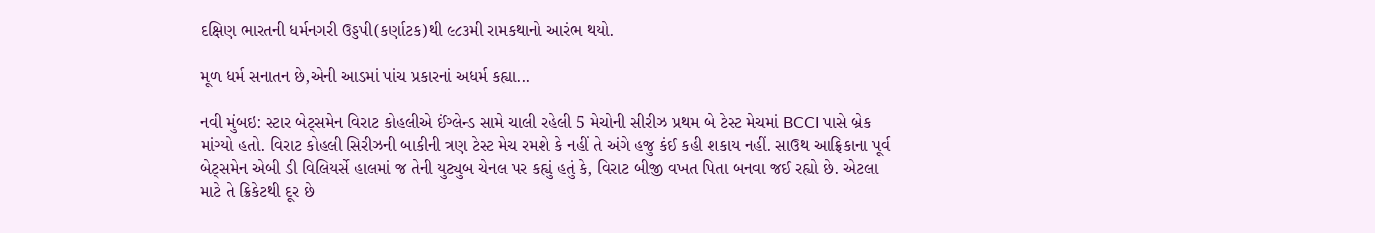દક્ષિણ ભારતની ધર્મનગરી ઉડ્ડપી(કર્ણાટક)થી ૯૮૩મી રામકથાનો આરંભ થયો.

મૂળ ધર્મ સનાતન છે,એની આડમાં પાંચ પ્રકારનાં અધર્મ કહ્યા...

નવી મુંબઇ: સ્ટાર બેટ્સમેન વિરાટ કોહલીએ ઈંગ્લેન્ડ સામે ચાલી રહેલી 5 મેચોની સીરીઝ પ્રથમ બે ટેસ્ટ મેચમાં BCCI પાસે બ્રેક માંગ્યો હતો. વિરાટ કોહલી સિરીઝની બાકીની ત્રણ ટેસ્ટ મેચ રમશે કે નહીં તે અંગે હજુ કંઈ કહી શકાય નહીં. સાઉથ આફ્રિકાના પૂર્વ બેટ્સમેન એબી ડી વિલિયર્સે હાલમાં જ તેની યુટ્યુબ ચેનલ પર કહ્યું હતું કે, વિરાટ બીજી વખત પિતા બનવા જઈ રહ્યો છે. એટલા માટે તે ક્રિકેટથી દૂર છે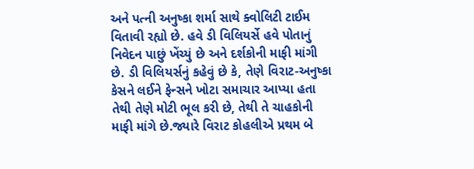અને પત્ની અનુષ્કા શર્મા સાથે ક્વોલિટી ટાઈમ વિતાવી રહ્યો છે. હવે ડી વિલિયર્સે હવે પોતાનું નિવેદન પાછું ખેંચ્યું છે અને દર્શકોની માફી માંગી છે. ડી વિલિયર્સનું કહેવું છે કે, તેણે વિરાટ-અનુષ્કા કેસને લઈને ફેન્સને ખોટા સમાચાર આપ્યા હતા તેથી તેણે મોટી ભૂલ કરી છે, તેથી તે ચાહકોની માફી માંગે છે.જ્યારે વિરાટ કોહલીએ પ્રથમ બે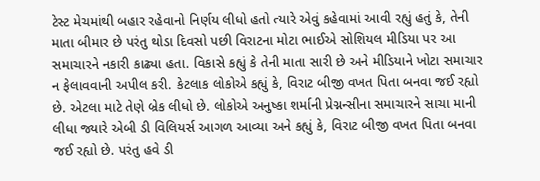ટેસ્ટ મેચમાંથી બહાર રહેવાનો નિર્ણય લીધો હતો ત્યારે એવું કહેવામાં આવી રહ્યું હતું કે, તેની માતા બીમાર છે પરંતુ થોડા દિવસો પછી વિરાટના મોટા ભાઈએ સોશિયલ મીડિયા પર આ સમાચારને નકારી કાઢ્યા હતા. વિકાસે કહ્યું કે તેની માતા સારી છે અને મીડિયાને ખોટા સમાચાર ન ફેલાવવાની અપીલ કરી. કેટલાક લોકોએ કહ્યું કે, વિરાટ બીજી વખત પિતા બનવા જઈ રહ્યો છે. એટલા માટે તેણે બ્રેક લીધો છે. લોકોએ અનુષ્કા શર્માની પ્રેગ્નન્સીના સમાચારને સાચા માની લીધા જ્યારે એબી ડી વિલિયર્સ આગળ આવ્યા અને કહ્યું કે, વિરાટ બીજી વખત પિતા બનવા જઈ રહ્યો છે. પરંતુ હવે ડી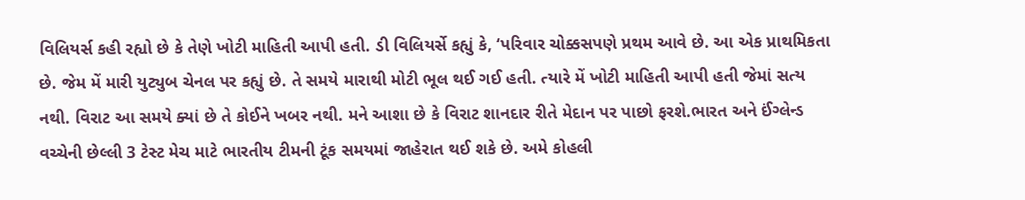વિલિયર્સ કહી રહ્યો છે કે તેણે ખોટી માહિતી આપી હતી. ડી વિલિયર્સે કહ્યું કે, ‘પરિવાર ચોક્કસપણે પ્રથમ આવે છે. આ એક પ્રાથમિકતા છે. જેમ મેં મારી યુટ્યુબ ચેનલ પર કહ્યું છે. તે સમયે મારાથી મોટી ભૂલ થઈ ગઈ હતી. ત્યારે મેં ખોટી માહિતી આપી હતી જેમાં સત્ય નથી. વિરાટ આ સમયે ક્યાં છે તે કોઈને ખબર નથી. મને આશા છે કે વિરાટ શાનદાર રીતે મેદાન પર પાછો ફરશે.ભારત અને ઈંગ્લેન્ડ વચ્ચેની છેલ્લી 3 ટેસ્ટ મેચ માટે ભારતીય ટીમની ટૂંક સમયમાં જાહેરાત થઈ શકે છે. અમે કોહલી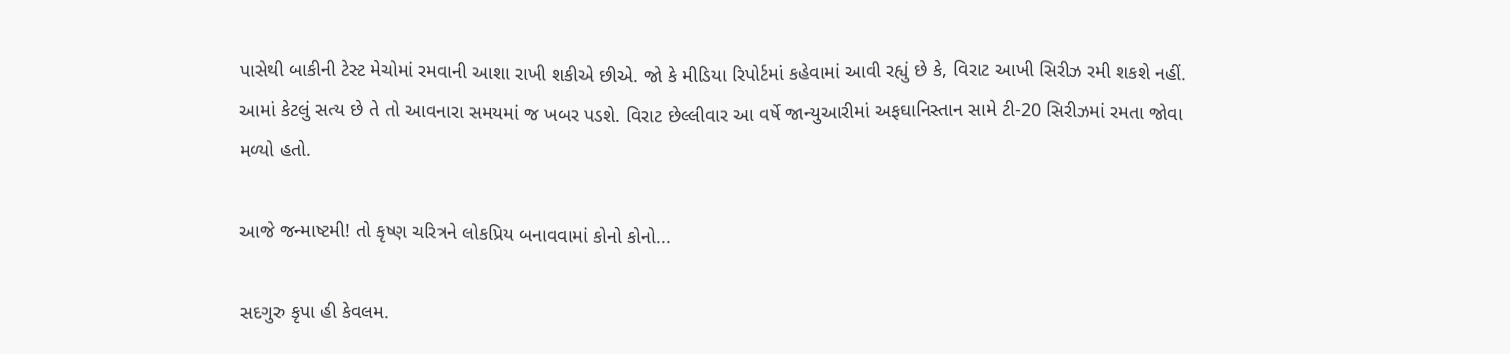પાસેથી બાકીની ટેસ્ટ મેચોમાં રમવાની આશા રાખી શકીએ છીએ. જો કે મીડિયા રિપોર્ટમાં કહેવામાં આવી રહ્યું છે કે, વિરાટ આખી સિરીઝ રમી શકશે નહીં. આમાં કેટલું સત્ય છે તે તો આવનારા સમયમાં જ ખબર પડશે. વિરાટ છેલ્લીવાર આ વર્ષે જાન્યુઆરીમાં અફઘાનિસ્તાન સામે ટી-20 સિરીઝમાં રમતા જોવા મળ્યો હતો.

આજે જન્માષ્ટમી! તો કૃષ્ણ ચરિત્રને લોકપ્રિય બનાવવામાં કોનો કોનો...

સદગુરુ કૃપા હી કેવલમ.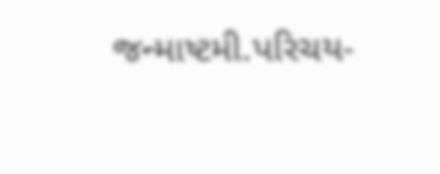જન્માષ્ટમી.પરિચય-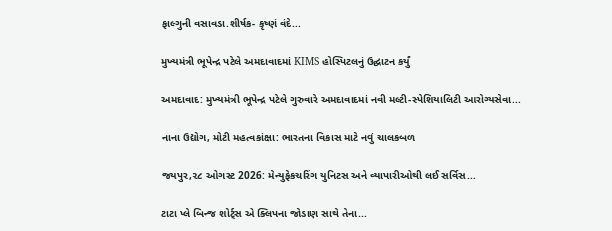ફાલ્ગુની વસાવડા.શીર્ષક- કૃષ્ણં વંદે...

મુખ્યમંત્રી ભૂપેન્દ્ર પટેલે અમદાવાદમાં KIMS હોસ્પિટલનું ઉદ્ઘાટન કર્યું

અમદાવાદ: મુખ્યમંત્રી ભૂપેન્દ્ર પટેલે ગુરુવારે અમદાવાદમાં નવી મલ્ટી-સ્પેશિયાલિટી આરોગ્યસેવા...

નાના ઉદ્યોગ, મોટી મહત્વકાંક્ષા: ભારતના વિકાસ માટે નવું ચાલકબળ

જયપુર,૨૮ ઓગસ્ટ 2026: મેન્યુફેકચરિંગ યુનિટસ અને વ્યાપારીઓથી લઈ સર્વિસ...

ટાટા પ્લે બિન્જ શોર્ટ્સ એ ક્લિપના જોડાણ સાથે તેના...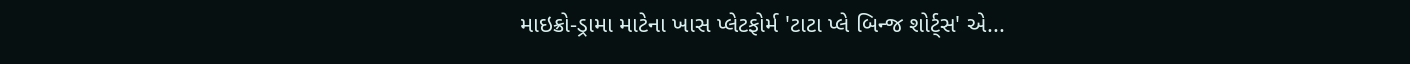માઇક્રો-ડ્રામા માટેના ખાસ પ્લેટફોર્મ 'ટાટા પ્લે બિન્જ શોર્ટ્સ' એ...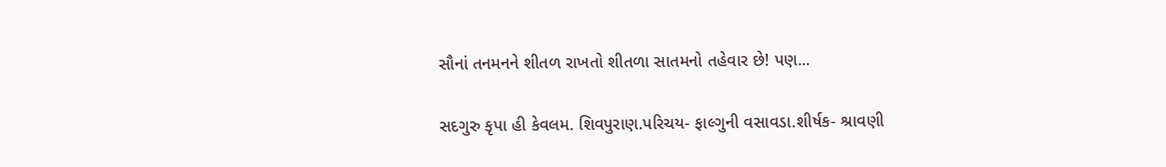સૌનાં તનમનને શીતળ રાખતો શીતળા સાતમનો તહેવાર છે! પણ...

સદગુરુ કૃપા હી કેવલમ. શિવપુરાણ.પરિચય- ફાલ્ગુની વસાવડા.શીર્ષક- શ્રાવણી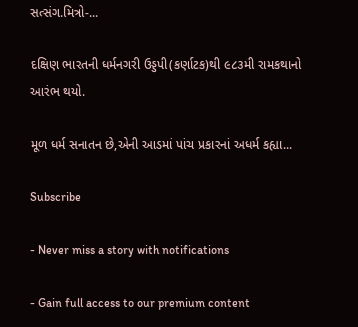સત્સંગ.મિત્રો-...

દક્ષિણ ભારતની ધર્મનગરી ઉડ્ડપી(કર્ણાટક)થી ૯૮૩મી રામકથાનો આરંભ થયો.

મૂળ ધર્મ સનાતન છે,એની આડમાં પાંચ પ્રકારનાં અધર્મ કહ્યા...

Subscribe

- Never miss a story with notifications

- Gain full access to our premium content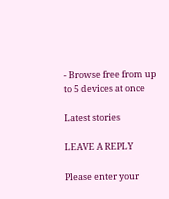- Browse free from up to 5 devices at once

Latest stories

LEAVE A REPLY

Please enter your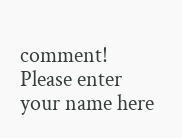comment!
Please enter your name here